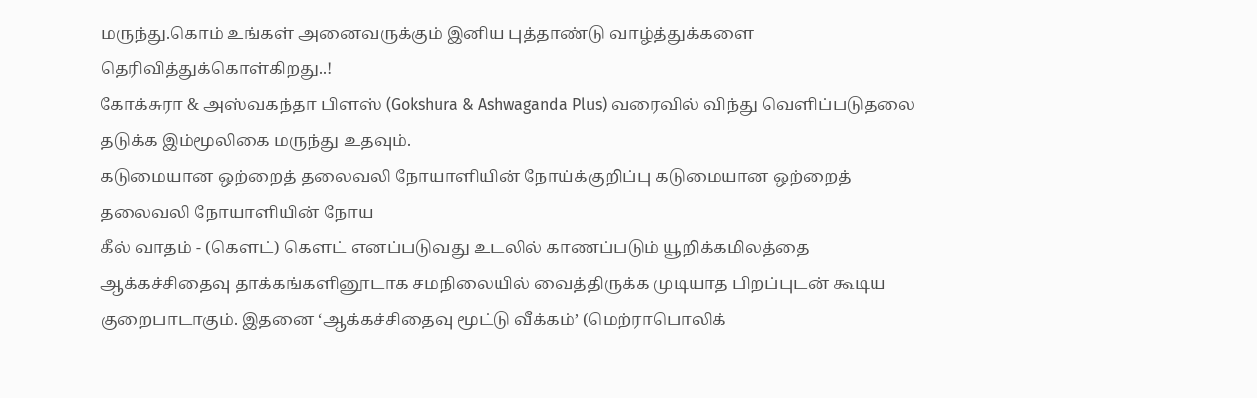மருந்து.கொம் உங்கள் அனைவருக்கும் இனிய புத்தாண்டு வாழ்த்துக்களை தெரிவித்துக்கொள்கிறது..!
கோக்சுரா & அஸ்வகந்தா பிளஸ் (Gokshura & Ashwaganda Plus) வரைவில் விந்து வெளிப்படுதலை தடுக்க இம்மூலிகை மருந்து உதவும்.
கடுமையான ஒற்றைத் தலைவலி நோயாளியின் நோய்க்குறிப்பு கடுமையான ஒற்றைத் தலைவலி நோயாளியின் நோய
கீல் வாதம் - (கௌட்) கௌட் எனப்படுவது உடலில் காணப்படும் யூறிக்கமிலத்தை ஆக்கச்சிதைவு தாக்கங்களினூடாக சமநிலையில் வைத்திருக்க முடியாத பிறப்புடன் கூடிய குறைபாடாகும். இதனை ‘ஆக்கச்சிதைவு மூட்டு வீக்கம்’ (மெற்ராபொலிக்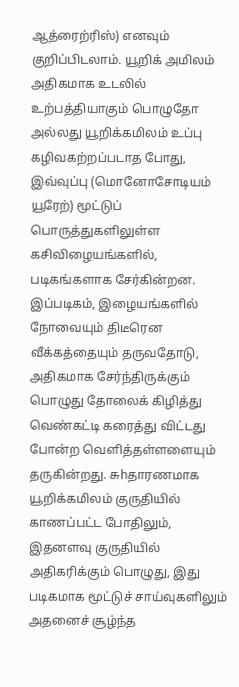ஆத்ரைற்ரிஸ்) எனவும் குறிப்பிடலாம். யூறிக் அமிலம் அதிகமாக உடலில் உற்பத்தியாகும் பொழுதோ அல்லது யூறிக்கமிலம் உப்பு கழிவகற்றப்படாத போது, இவ்வுப்பு (மொனோசோடியம் யூரேற்) மூட்டுப் பொருத்துகளிலுள்ள கசிவிழையங்களில், படிகங்களாக சேர்கின்றன. இப்படிகம், இழையங்களில் நோவையும் திடீரென வீக்கத்தையும் தருவதோடு, அதிகமாக சேர்ந்திருக்கும் பொழுது தோலைக் கிழித்து வெண்கட்டி கரைத்து விட்டது போன்ற வெளித்தள்ளளையும் தருகின்றது. சுhதாரணமாக யூறிக்கமிலம் குருதியில் காணப்பட்ட போதிலும், இதனளவு குருதியில் அதிகரிக்கும் பொழுது, இது படிகமாக மூட்டுச் சாய்வுகளிலும் அதனைச் சூழ்ந்த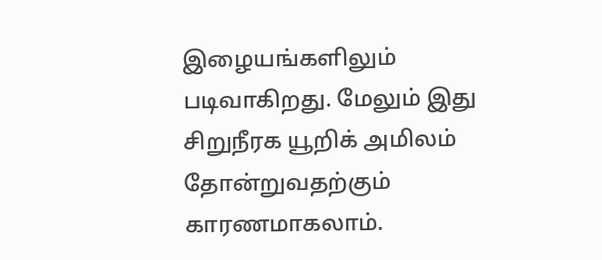இழையங்களிலும் படிவாகிறது. மேலும் இது சிறுநீரக யூறிக் அமிலம் தோன்றுவதற்கும் காரணமாகலாம்.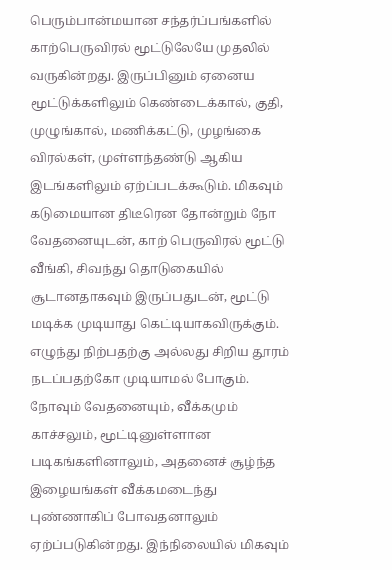பெரும்பான்மயான சந்தர்ப்பங்களில் காற்பெருவிரல் மூட்டுலேயே முதலில் வருகின்றது. இருப்பினும் ஏனைய மூட்டுக்களிலும் கெண்டைக்கால், குதி, முழுங்கால், மணிக்கட்டு, முழங்கை விரல்கள், முள்ளந்தண்டு ஆகிய இடங்களிலும் ஏற்ப்படக்கூடும். மிகவும் கடுமையான திடீரென தோன்றும் நோ வேதனையுடன், காற் பெருவிரல் மூட்டு வீங்கி, சிவந்து தொடுகையில் சூடானதாகவும் இருப்பதுடன், மூட்டு மடிக்க முடியாது கெட்டியாகவிருக்கும். எழுந்து நிற்பதற்கு அல்லது சிறிய தூரம் நடப்பதற்கோ முடியாமல் போகும். நோவும் வேதனையும், வீக்கமும் காச்சலும், மூட்டினுள்ளான படிகங்களினாலும், அதனைச் சூழ்ந்த இழையங்கள் வீக்கமடைந்து புண்ணாகிப் போவதனாலும் ஏற்ப்படுகின்றது. இந்நிலையில் மிகவும்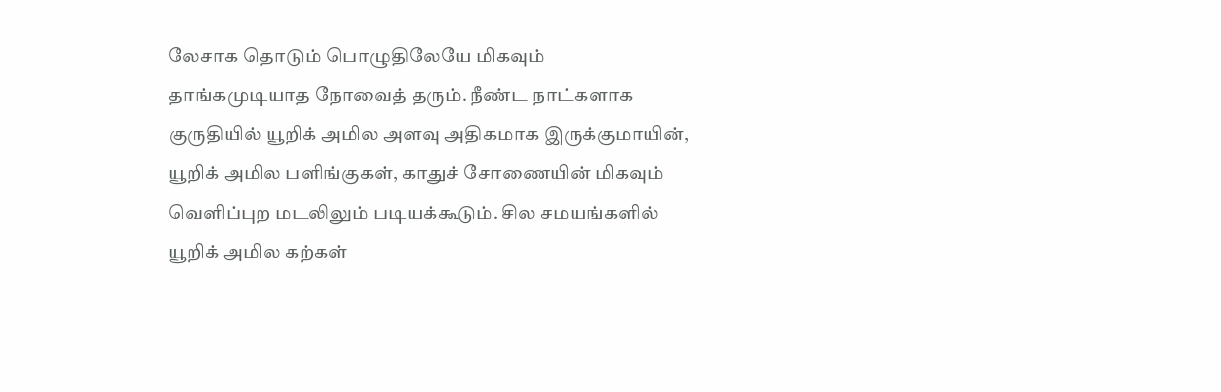லேசாக தொடும் பொழுதிலேயே மிகவும் தாங்கமுடியாத நோவைத் தரும். நீண்ட நாட்களாக குருதியில் யூறிக் அமில அளவு அதிகமாக இருக்குமாயின், யூறிக் அமில பளிங்குகள், காதுச் சோணையின் மிகவும் வெளிப்புற மடலிலும் படியக்கூடும். சில சமயங்களில் யூறிக் அமில கற்கள்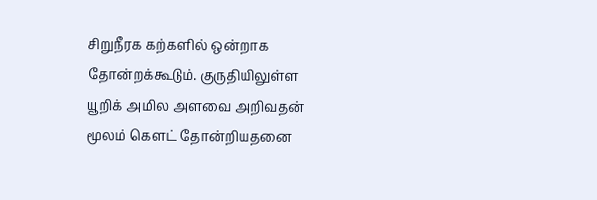சிறுநீரக கற்களில் ஒன்றாக தோன்றக்கூடும். குருதியிலுள்ள யூறிக் அமில அளவை அறிவதன் மூலம் கௌட் தோன்றியதனை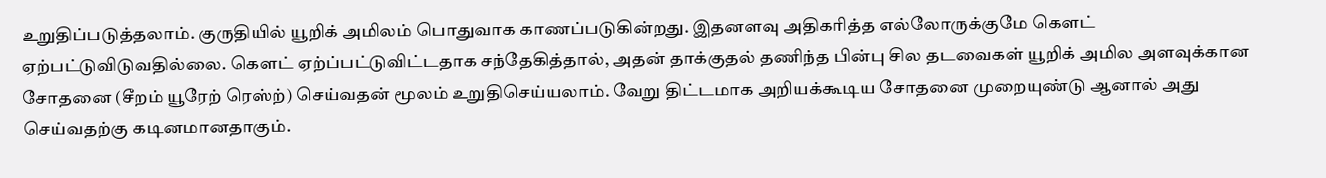உறுதிப்படுத்தலாம். குருதியில் யூறிக் அமிலம் பொதுவாக காணப்படுகின்றது. இதனளவு அதிகரித்த எல்லோருக்குமே கௌட் ஏற்பட்டுவிடுவதில்லை. கௌட் ஏற்ப்பட்டுவிட்டதாக சந்தேகித்தால், அதன் தாக்குதல் தணிந்த பின்பு சில தடவைகள் யூறிக் அமில அளவுக்கான சோதனை (சீறம் யூரேற் ரெஸ்ற்) செய்வதன் மூலம் உறுதிசெய்யலாம். வேறு திட்டமாக அறியக்கூடிய சோதனை முறையுண்டு ஆனால் அது செய்வதற்கு கடினமானதாகும்.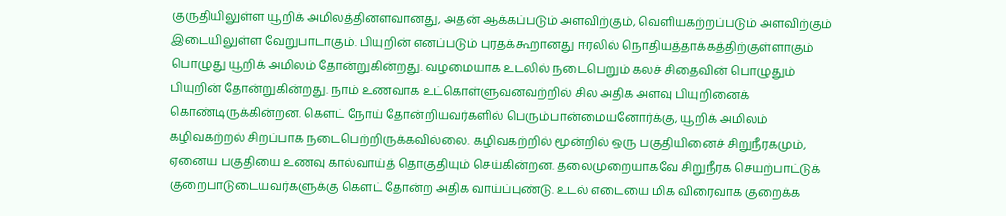குருதியிலுள்ள யூறிக் அமிலத்தினளவானது, அதன் ஆக்கப்படும் அளவிற்கும், வெளியகற்றப்படும் அளவிற்கும் இடையிலுள்ள வேறுபாடாகும். பியுறின் எனப்படும் புரதக்கூறானது ஈரலில் நொதியத்தாக்கத்திற்குள்ளாகும் பொழுது யூறிக் அமிலம் தோன்றுகின்றது. வழமையாக உடலில் நடைபெறும் கலச் சிதைவின் பொழுதும் பியுறின் தோன்றுகின்றது. நாம் உணவாக உட்கொள்ளுவனவற்றில் சில அதிக அளவு பியுறினைக் கொண்டிருக்கின்றன. கௌட் நோய் தோன்றியவர்களில் பெரும்பான்மையனோர்க்கு, யூறிக் அமிலம் கழிவகற்றல் சிறப்பாக நடைபெற்றிருக்கவில்லை. கழிவகற்றில் மூன்றில் ஒரு பகுதியினைச் சிறுநீரகமும், ஏனைய பகுதியை உணவு கால்வாய்த் தொகுதியும் செய்கின்றன. தலைமுறையாகவே சிறுநீரக செயற்பாட்டுக் குறைபாடுடையவர்களுக்கு கௌட் தோன்ற அதிக வாய்ப்புண்டு. உடல் எடையை மிக விரைவாக குறைக்க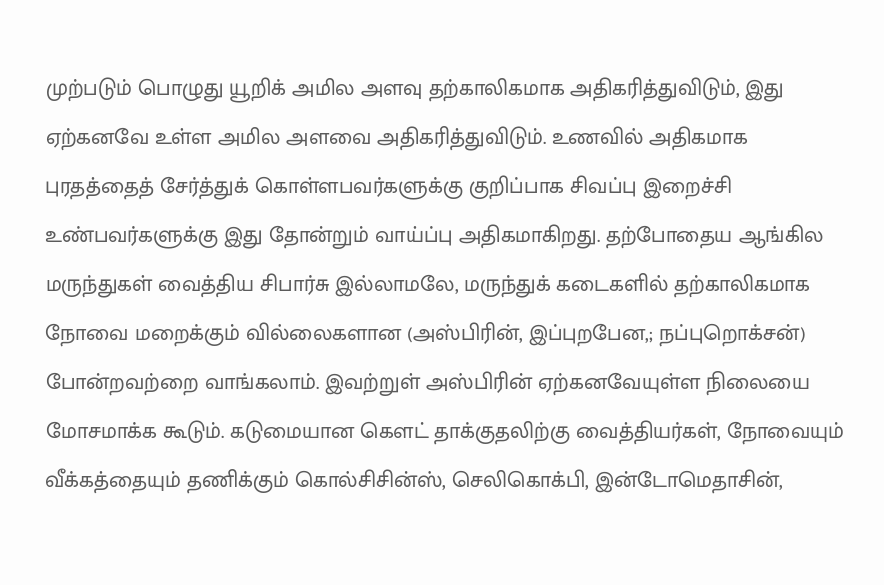முற்படும் பொழுது யூறிக் அமில அளவு தற்காலிகமாக அதிகரித்துவிடும், இது ஏற்கனவே உள்ள அமில அளவை அதிகரித்துவிடும். உணவில் அதிகமாக புரதத்தைத் சேர்த்துக் கொள்ளபவர்களுக்கு குறிப்பாக சிவப்பு இறைச்சி உண்பவர்களுக்கு இது தோன்றும் வாய்ப்பு அதிகமாகிறது. தற்போதைய ஆங்கில மருந்துகள் வைத்திய சிபார்சு இல்லாமலே, மருந்துக் கடைகளில் தற்காலிகமாக நோவை மறைக்கும் வில்லைகளான (அஸ்பிரின், இப்புறபேன,; நப்புறொக்சன்) போன்றவற்றை வாங்கலாம். இவற்றுள் அஸ்பிரின் ஏற்கனவேயுள்ள நிலையை மோசமாக்க கூடும். கடுமையான கௌட் தாக்குதலிற்கு வைத்தியர்கள், நோவையும் வீக்கத்தையும் தணிக்கும் கொல்சிசின்ஸ், செலிகொக்பி, இன்டோமெதாசின்,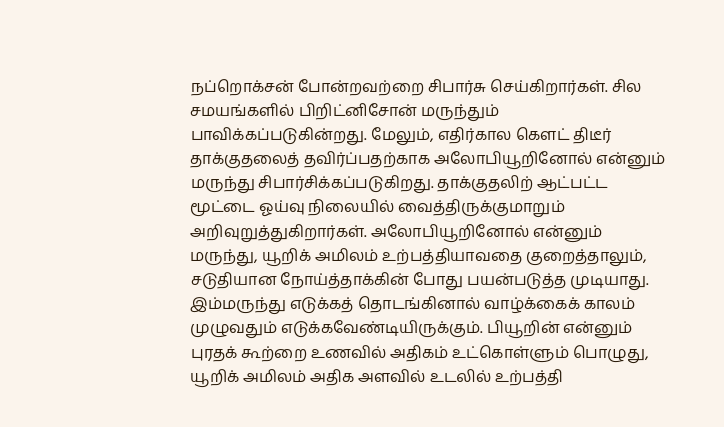நப்றொக்சன் போன்றவற்றை சிபார்சு செய்கிறார்கள். சில சமயங்களில் பிறிட்னிசோன் மருந்தும் பாவிக்கப்படுகின்றது. மேலும், எதிர்கால கௌட் திடீர் தாக்குதலைத் தவிர்ப்பதற்காக அலோபியூறினோல் என்னும் மருந்து சிபார்சிக்கப்படுகிறது. தாக்குதலிற் ஆட்பட்ட மூட்டை ஓய்வு நிலையில் வைத்திருக்குமாறும் அறிவுறுத்துகிறார்கள். அலோபியூறினோல் என்னும் மருந்து, யூறிக் அமிலம் உற்பத்தியாவதை குறைத்தாலும், சடுதியான நோய்த்தாக்கின் போது பயன்படுத்த முடியாது. இம்மருந்து எடுக்கத் தொடங்கினால் வாழ்க்கைக் காலம் முழுவதும் எடுக்கவேண்டியிருக்கும். பியூறின் என்னும் புரதக் கூற்றை உணவில் அதிகம் உட்கொள்ளும் பொழுது, யூறிக் அமிலம் அதிக அளவில் உடலில் உற்பத்தி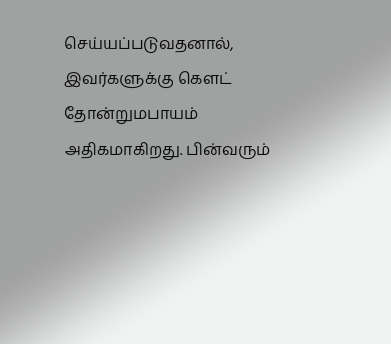செய்யப்படுவதனால், இவர்களுக்கு கௌட் தோன்றுமபாயம் அதிகமாகிறது. பின்வரும்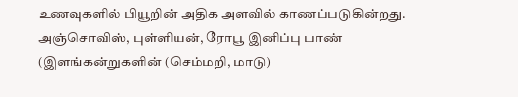உணவுகளில் பியூறின் அதிக அளவில் காணப்படுகின்றது. அஞ்சொவிஸ், புள்ளியன், ரோபூ இனிப்பு பாண் (இளங்கன்றுகளின் (செம்மறி, மாடு)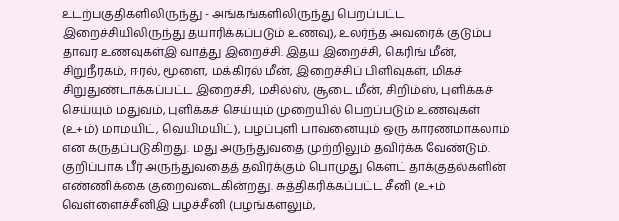உடற்பகுதிகளிலிருந்து - அங்கங்களிலிருந்து பெறப்பட்ட இறைச்சியிலிருந்து தயாரிக்கப்படும் உணவு), உலர்ந்த அவரைக் குடும்ப தாவர உணவுகள்இ வாத்து இறைச்சி. இதய இறைச்சி, கெரிங் மீன், சிறுநீரகம், ஈரல், மூளை, மக்கிரல் மீன், இறைச்சிப் பிளிவுகள், மிகச் சிறுதுண்டாக்கப்பட்ட இறைச்சி, மசில்ஸ், சூடை மீன், சிறிம்ஸ், புளிக்கச் செய்யும் மதுவம், புளிக்கச் செய்யும் முறையில் பெறப்படும் உணவுகள் (உ+ம்) மாமயிட், வெயிமயிட்), பழப்புளி பாவனையும் ஒரு காரணமாகலாம் என கருதப்படுகிறது. மது அருந்துவதை முற்றிலும் தவிர்க்க வேண்டும். குறிப்பாக பீர் அருந்துவதைத் தவிர்க்கும் பொமுது கௌட் தாக்குதல்களின் எண்ணிக்கை குறைவடைகின்றது. சுத்திகரிக்கப்பட்ட சீனி (உ+ம் வெள்ளைச்சீனிஇ பழச்சீனி (பழங்களலும்,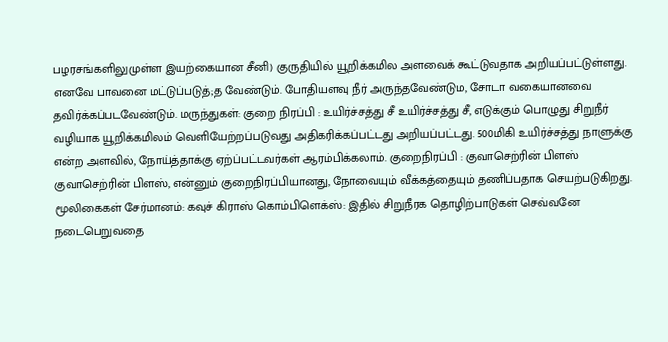பழரசங்களிலுமுள்ள இயற்கையான சீனி) குருதியில் யூறிக்கமில அளவைக் கூட்டுவதாக அறியப்பட்டுள்ளது. எனவே பாவனை மட்டுப்படுத்;த வேண்டும். போதியளவு நீர் அருந்தவேண்டும, சோடா வகையானவை தவிர்க்கப்படவேண்டும். மருந்துகள்: குறை நிரப்பி : உயிர்ச்சத்து சீ உயிர்ச்சத்து சீ, எடுக்கும் பொழுது சிறுநீர் வழியாக யூறிக்கமிலம் வெளியேற்றப்படுவது அதிகரிக்கப்பட்டது அறியப்பட்டது. 500மிகி உயிர்ச்சத்து நாளுக்கு என்ற அளவில், நோய்த்தாக்கு ஏற்ப்பட்டவர்கள் ஆரம்பிக்கலாம். குறைநிரப்பி : குவாசெற்ரின் பிளஸ் குவாசெற்ரின் பிளஸ், என்னும் குறைநிரப்பியானது, நோவையும் வீக்கத்தையும் தணிப்பதாக செயற்படுகிறது. மூலிகைகள் சேர்மானம்: கவுச் கிராஸ் கொம்பிளெக்ஸ்: இதில் சிறுநீரக தொழிற்பாடுகள் செவ்வனே நடைபெறுவதை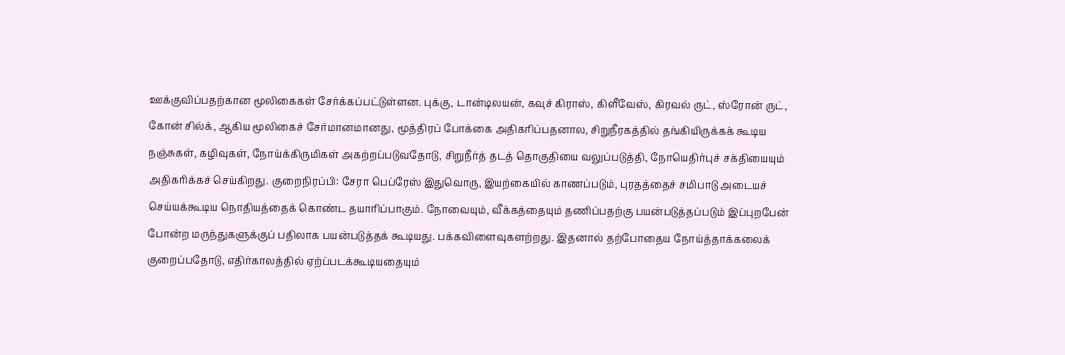ஊக்குவிப்பதற்கான மூலிகைகள் சேர்க்கப்பட்டுள்ளன. புக்கு, டான்டிலயன், கவுச் கிராஸ், கிளீவேஸ், கிரவல் ருட், ஸ்ரோன் ருட், கோன் சில்க், ஆகிய மூலிகைச் சேர்மானமானது, மூத்திரப் போக்கை அதிகரிப்பதனால, சிறுநீரகத்தில் தங்கியிருக்கக் கூடிய நஞ்சுகள், கழிவுகள், நோய்க்கிருமிகள் அகற்றப்படுவதோடு, சிறுநீர்த் தடத் தொகுதியை வலுப்படுத்தி, நோயெதிர்புச் சக்தியையும் அதிகரிக்கச் செய்கிறது. குறைநிரப்பி: சேரா பெப்ரேஸ் இதுவொரு, இயற்கையில் காணப்படும், புரதத்தைச் சமிபாடு அடையச் செய்யக்கூடிய நொதியத்தைக் கொண்ட தயாரிப்பாகும். நோவையும், வீக்கத்தையும் தணிப்பதற்கு பயன்படுத்தப்படும் இப்புறபேன் போன்ற மருந்துகளுக்குப் பதிலாக பயன்படுத்தக் கூடியது. பக்கவிளைவுகளற்றது. இதனால் தற்போதைய நோய்த்தாக்கலைக் குறைப்பதோடு, எதிர்காலத்தில் ஏற்ப்படக்கூடியதையும்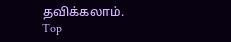தவிக்கலாம்.
Top